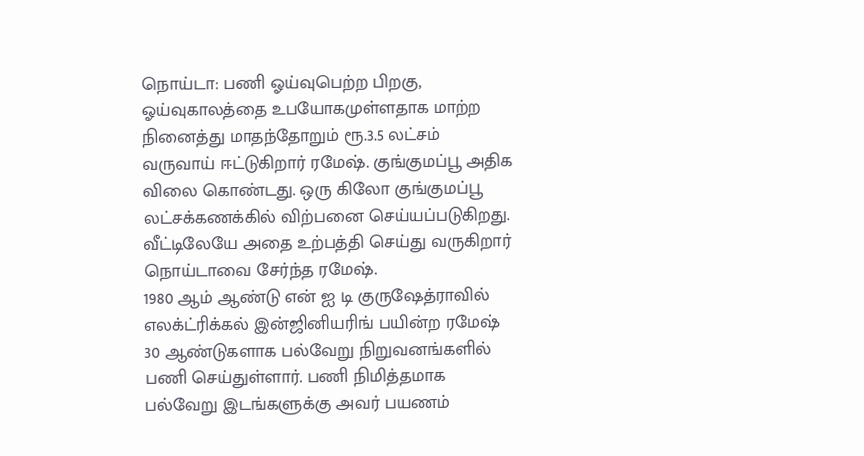நொய்டா: பணி ஓய்வுபெற்ற பிறகு, ஓய்வுகாலத்தை உபயோகமுள்ளதாக மாற்ற நினைத்து மாதந்தோறும் ரூ.3.5 லட்சம் வருவாய் ஈட்டுகிறார் ரமேஷ். குங்குமப்பூ அதிக விலை கொண்டது. ஒரு கிலோ குங்குமப்பூ லட்சக்கணக்கில் விற்பனை செய்யப்படுகிறது. வீட்டிலேயே அதை உற்பத்தி செய்து வருகிறார் நொய்டாவை சேர்ந்த ரமேஷ்.
1980 ஆம் ஆண்டு என் ஐ டி குருஷேத்ராவில் எலக்ட்ரிக்கல் இன்ஜினியரிங் பயின்ற ரமேஷ் 30 ஆண்டுகளாக பல்வேறு நிறுவனங்களில் பணி செய்துள்ளார். பணி நிமித்தமாக பல்வேறு இடங்களுக்கு அவர் பயணம்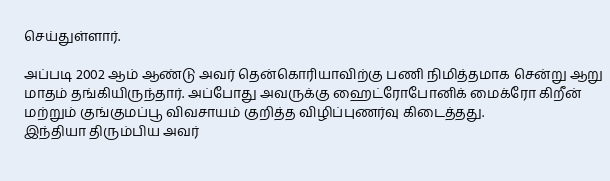செய்துள்ளார்.

அப்படி 2002 ஆம் ஆண்டு அவர் தென்கொரியாவிற்கு பணி நிமித்தமாக சென்று ஆறு மாதம் தங்கியிருந்தார். அப்போது அவருக்கு ஹைட்ரோபோனிக் மைக்ரோ கிறீன் மற்றும் குங்குமப்பூ விவசாயம் குறித்த விழிப்புணர்வு கிடைத்தது.
இந்தியா திரும்பிய அவர்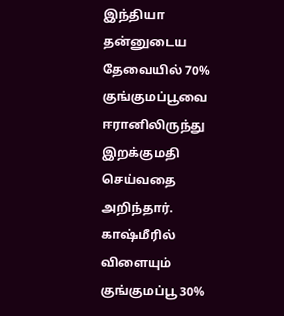இந்தியா தன்னுடைய தேவையில் 70% குங்குமப்பூவை ஈரானிலிருந்து இறக்குமதி செய்வதை அறிந்தார். காஷ்மீரில் விளையும் குங்குமப்பூ 30%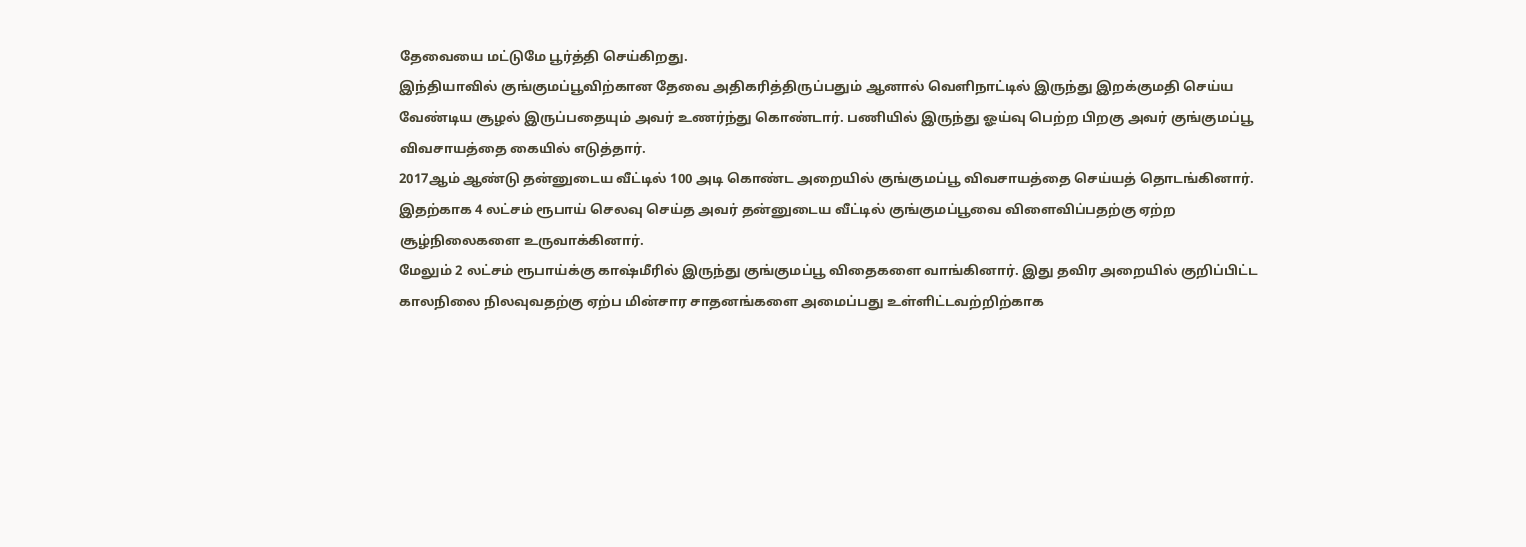தேவையை மட்டுமே பூர்த்தி செய்கிறது.
இந்தியாவில் குங்குமப்பூவிற்கான தேவை அதிகரித்திருப்பதும் ஆனால் வெளிநாட்டில் இருந்து இறக்குமதி செய்ய வேண்டிய சூழல் இருப்பதையும் அவர் உணர்ந்து கொண்டார். பணியில் இருந்து ஓய்வு பெற்ற பிறகு அவர் குங்குமப்பூ விவசாயத்தை கையில் எடுத்தார்.
2017ஆம் ஆண்டு தன்னுடைய வீட்டில் 100 அடி கொண்ட அறையில் குங்குமப்பூ விவசாயத்தை செய்யத் தொடங்கினார். இதற்காக 4 லட்சம் ரூபாய் செலவு செய்த அவர் தன்னுடைய வீட்டில் குங்குமப்பூவை விளைவிப்பதற்கு ஏற்ற சூழ்நிலைகளை உருவாக்கினார்.
மேலும் 2 லட்சம் ரூபாய்க்கு காஷ்மீரில் இருந்து குங்குமப்பூ விதைகளை வாங்கினார். இது தவிர அறையில் குறிப்பிட்ட காலநிலை நிலவுவதற்கு ஏற்ப மின்சார சாதனங்களை அமைப்பது உள்ளிட்டவற்றிற்காக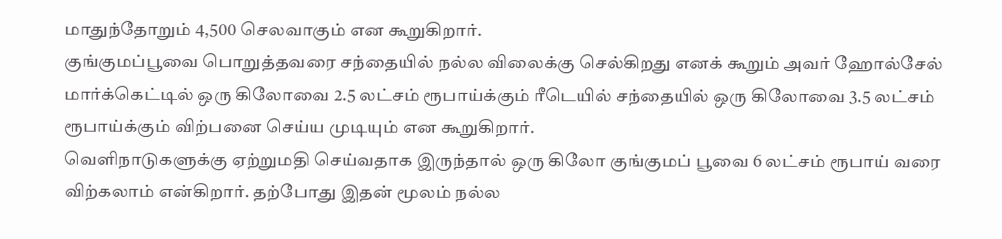மாதுந்தோறும் 4,500 செலவாகும் என கூறுகிறார்.
குங்குமப்பூவை பொறுத்தவரை சந்தையில் நல்ல விலைக்கு செல்கிறது எனக் கூறும் அவர் ஹோல்சேல் மார்க்கெட்டில் ஒரு கிலோவை 2.5 லட்சம் ரூபாய்க்கும் ரீடெயில் சந்தையில் ஒரு கிலோவை 3.5 லட்சம் ரூபாய்க்கும் விற்பனை செய்ய முடியும் என கூறுகிறார்.
வெளிநாடுகளுக்கு ஏற்றுமதி செய்வதாக இருந்தால் ஒரு கிலோ குங்குமப் பூவை 6 லட்சம் ரூபாய் வரை விற்கலாம் என்கிறார். தற்போது இதன் மூலம் நல்ல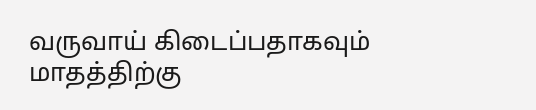வருவாய் கிடைப்பதாகவும் மாதத்திற்கு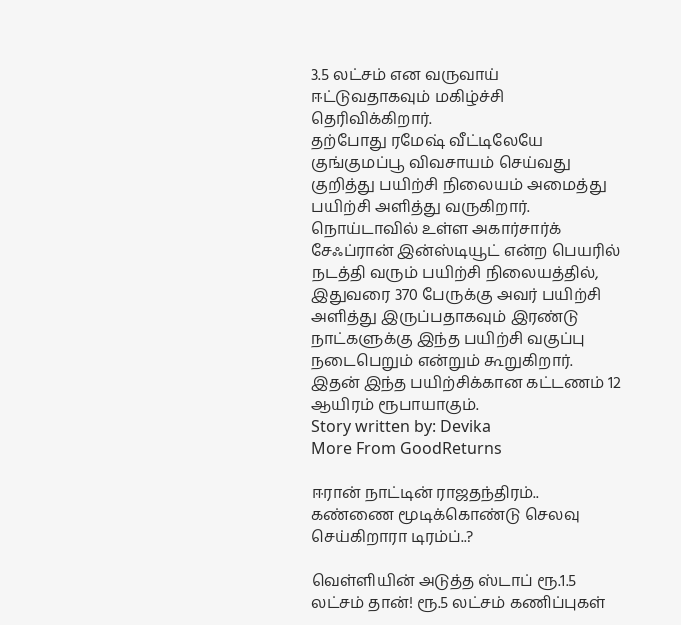3.5 லட்சம் என வருவாய் ஈட்டுவதாகவும் மகிழ்ச்சி தெரிவிக்கிறார்.
தற்போது ரமேஷ் வீட்டிலேயே குங்குமப்பூ விவசாயம் செய்வது குறித்து பயிற்சி நிலையம் அமைத்து பயிற்சி அளித்து வருகிறார். நொய்டாவில் உள்ள அகார்சார்க் சேஃப்ரான் இன்ஸ்டியூட் என்ற பெயரில் நடத்தி வரும் பயிற்சி நிலையத்தில், இதுவரை 370 பேருக்கு அவர் பயிற்சி அளித்து இருப்பதாகவும் இரண்டு நாட்களுக்கு இந்த பயிற்சி வகுப்பு நடைபெறும் என்றும் கூறுகிறார். இதன் இந்த பயிற்சிக்கான கட்டணம் 12 ஆயிரம் ரூபாயாகும்.
Story written by: Devika
More From GoodReturns

ஈரான் நாட்டின் ராஜதந்திரம்.. கண்ணை மூடிக்கொண்டு செலவு செய்கிறாரா டிரம்ப்..?

வெள்ளியின் அடுத்த ஸ்டாப் ரூ.1.5 லட்சம் தான்! ரூ.5 லட்சம் கணிப்புகள்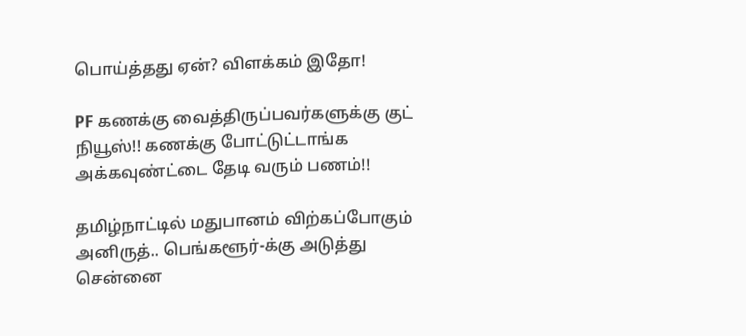பொய்த்தது ஏன்? விளக்கம் இதோ!

PF கணக்கு வைத்திருப்பவர்களுக்கு குட் நியூஸ்!! கணக்கு போட்டுட்டாங்க அக்கவுண்ட்டை தேடி வரும் பணம்!!

தமிழ்நாட்டில் மதுபானம் விற்கப்போகும் அனிருத்.. பெங்களூர்-க்கு அடுத்து சென்னை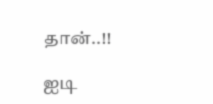தான்..!!

ஐடி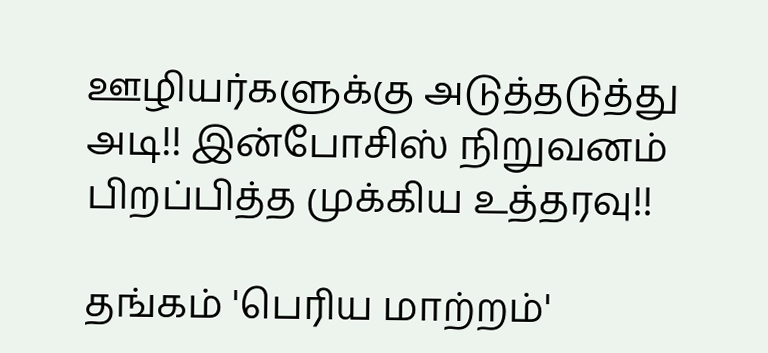ஊழியர்களுக்கு அடுத்தடுத்து அடி!! இன்போசிஸ் நிறுவனம் பிறப்பித்த முக்கிய உத்தரவு!!

தங்கம் 'பெரிய மாற்றம்'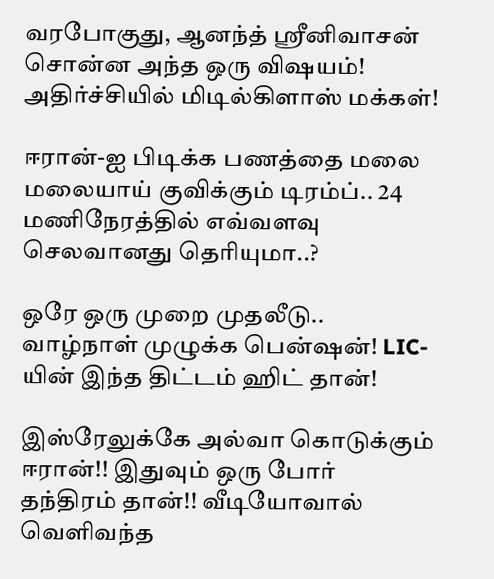வரபோகுது, ஆனந்த் ஸ்ரீனிவாசன் சொன்ன அந்த ஒரு விஷயம்! அதிர்ச்சியில் மிடில்கிளாஸ் மக்கள்!

ஈரான்-ஐ பிடிக்க பணத்தை மலை மலையாய் குவிக்கும் டிரம்ப்.. 24 மணிநேரத்தில் எவ்வளவு செலவானது தெரியுமா..?

ஒரே ஒரு முறை முதலீடு.. வாழ்நாள் முழுக்க பென்ஷன்! LIC-யின் இந்த திட்டம் ஹிட் தான்!

இஸ்ரேலுக்கே அல்வா கொடுக்கும் ஈரான்!! இதுவும் ஒரு போர் தந்திரம் தான்!! வீடியோவால் வெளிவந்த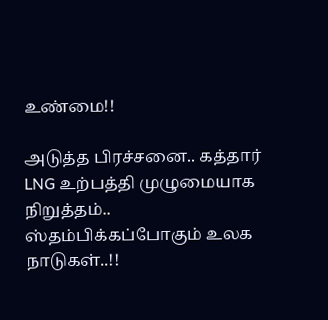உண்மை!!

அடுத்த பிரச்சனை.. கத்தார் LNG உற்பத்தி முழுமையாக நிறுத்தம்.. ஸ்தம்பிக்கப்போகும் உலக நாடுகள்..!!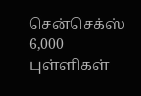சென்செக்ஸ் 6,000 புள்ளிகள்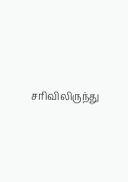சரிவிலிருந்து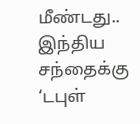மீண்டது.. இந்திய சந்தைக்கு ‘டபுள்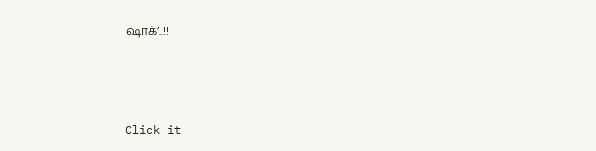ஷாக்’..!!



Click it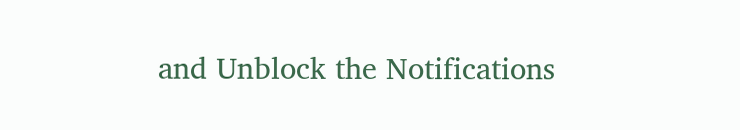and Unblock the Notifications